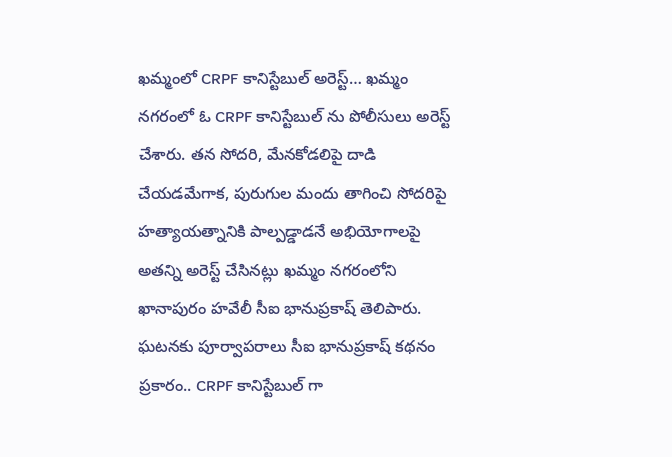ఖమ్మంలో CRPF కానిస్టేబుల్ అరెస్ట్… ఖమ్మం నగరంలో ఓ CRPF కానిస్టేబుల్ ను పోలీసులు అరెస్ట్ చేశారు. తన సోదరి, మేనకోడలిపై దాడి చేయడమేగాక, పురుగుల మందు తాగించి సోదరిపై హత్యాయత్నానికి పాల్పడ్డాడనే అభియోగాలపై అతన్ని అరెస్ట్ చేసినట్లు ఖమ్మం నగరంలోని ఖానాపురం హవేలీ సీఐ భానుప్రకాష్ తెలిపారు.
ఘటనకు పూర్వాపరాలు సీఐ భానుప్రకాష్ కథనం ప్రకారం.. CRPF కానిస్టేబుల్ గా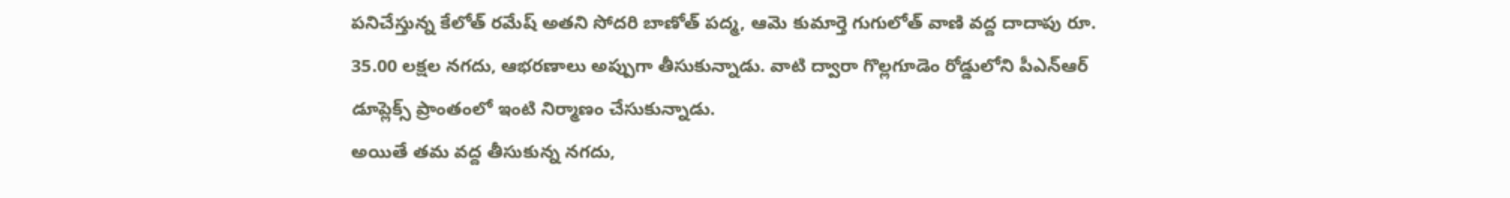పనిచేస్తున్న కేలోత్ రమేష్ అతని సోదరి బాణోత్ పద్మ, ఆమె కుమార్తె గుగులోత్ వాణి వద్ద దాదాపు రూ. 35.00 లక్షల నగదు, ఆభరణాలు అప్పుగా తీసుకున్నాడు. వాటి ద్వారా గొల్లగూడెం రోడ్డులోని పీఎన్ఆర్ డూప్లెక్స్ ప్రాంతంలో ఇంటి నిర్మాణం చేసుకున్నాడు.
అయితే తమ వద్ద తీసుకున్న నగదు,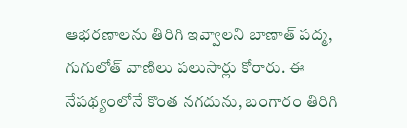ఆభరణాలను తిరిగి ఇవ్వాలని బాణాత్ పద్మ, గుగులోత్ వాణిలు పలుసార్లు కోరారు. ఈ నేపథ్యంలోనే కొంత నగదును, బంగారం తిరిగి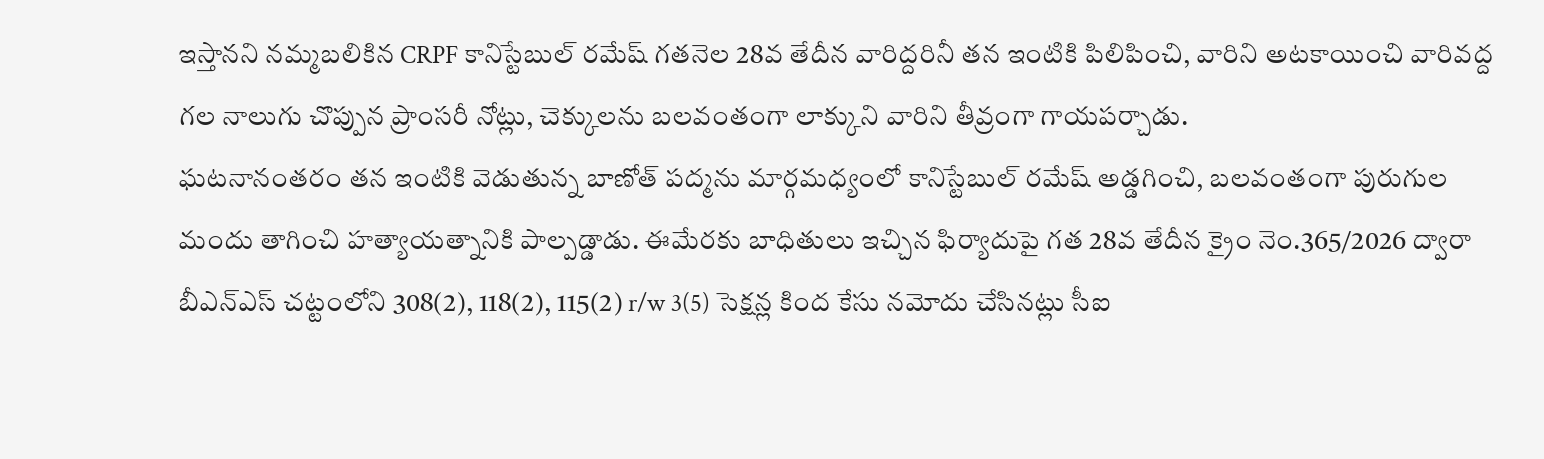ఇస్తానని నమ్మబలికిన CRPF కానిస్టేబుల్ రమేష్ గతనెల 28వ తేదీన వారిద్దరినీ తన ఇంటికి పిలిపించి, వారిని అటకాయించి వారివద్ద గల నాలుగు చొప్పున ప్రాంసరీ నోట్లు, చెక్కులను బలవంతంగా లాక్కుని వారిని తీవ్రంగా గాయపర్చాడు.
ఘటనానంతరం తన ఇంటికి వెడుతున్న బాణోత్ పద్మను మార్గమధ్యంలో కానిస్టేబుల్ రమేష్ అడ్డగించి, బలవంతంగా పురుగుల మందు తాగించి హత్యాయత్నానికి పాల్పడ్డాడు. ఈమేరకు బాధితులు ఇచ్చిన ఫిర్యాదుపై గత 28వ తేదీన క్రైం నెం.365/2026 ద్వారా బీఎన్ఎస్ చట్టంలోని 308(2), 118(2), 115(2) r/w 3(5) సెక్షన్ల కింద కేసు నమోదు చేసినట్లు సీఐ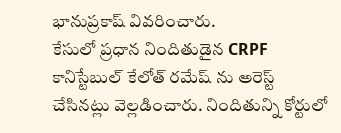భానుప్రకాష్ వివరించారు.
కేసులో ప్రధాన నిందితుడైన CRPF కానిస్టేబుల్ కేలోత్ రమేష్ ను అరెస్ట్ చేసినట్లు వెల్లడించారు. నిందితున్ని కోర్టులో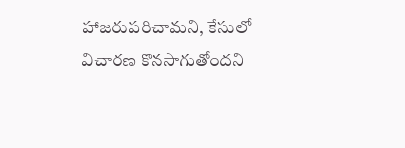హాజరుపరిచామని, కేసులో విచారణ కొనసాగుతోందని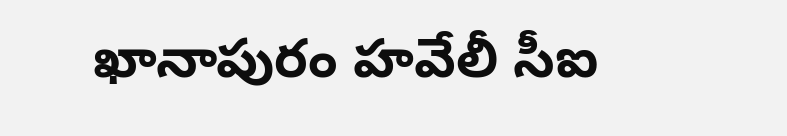ఖానాపురం హవేలీ సీఐ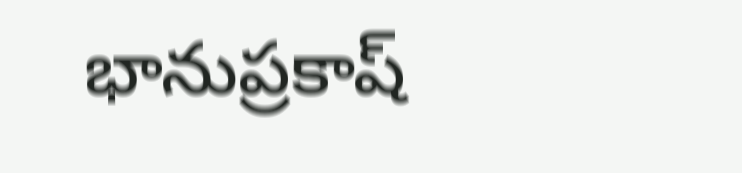భానుప్రకాష్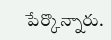పేర్కొన్నారు.